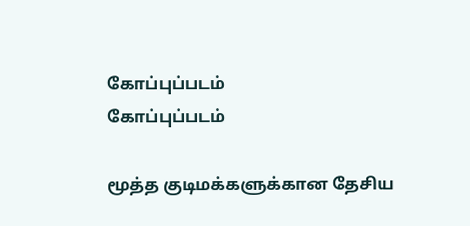கோப்புப்படம்
கோப்புப்படம்

மூத்த குடிமக்களுக்கான தேசிய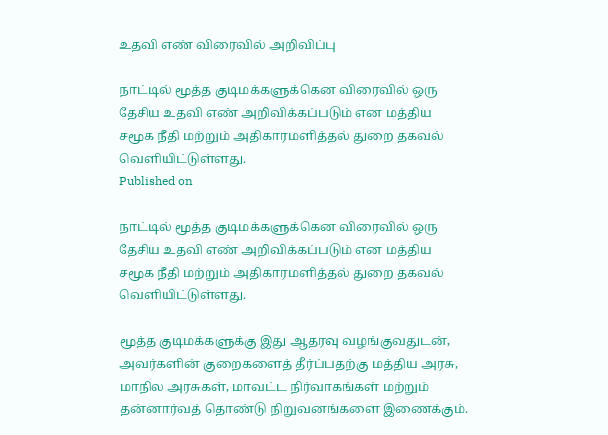உதவி எண் விரைவில் அறிவிப்பு

நாட்டில் மூத்த குடிமக்களுக்கென விரைவில் ஒரு தேசிய உதவி எண் அறிவிக்கப்படும் என மத்திய சமூக நீதி மற்றும் அதிகாரமளித்தல் துறை தகவல் வெளியிட்டுள்ளது.
Published on

நாட்டில் மூத்த குடிமக்களுக்கென விரைவில் ஒரு தேசிய உதவி எண் அறிவிக்கப்படும் என மத்திய சமூக நீதி மற்றும் அதிகாரமளித்தல் துறை தகவல் வெளியிட்டுள்ளது.

மூத்த குடிமக்களுக்கு இது ஆதரவு வழங்குவதுடன், அவர்களின் குறைகளைத் தீர்ப்பதற்கு மத்திய அரசு, மாநில அரசுகள், மாவட்ட நிர்வாகங்கள் மற்றும் தன்னார்வத் தொண்டு நிறுவனங்களை இணைக்கும்.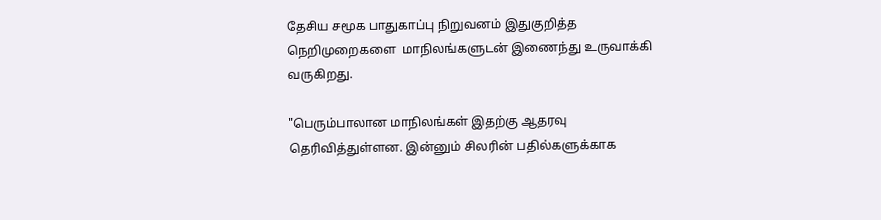தேசிய சமூக பாதுகாப்பு நிறுவனம் இதுகுறித்த நெறிமுறைகளை  மாநிலங்களுடன் இணைந்து உருவாக்கி வருகிறது.

"பெரும்பாலான மாநிலங்கள் இதற்கு ஆதரவு தெரிவித்துள்ளன. இன்னும் சிலரின் பதில்களுக்காக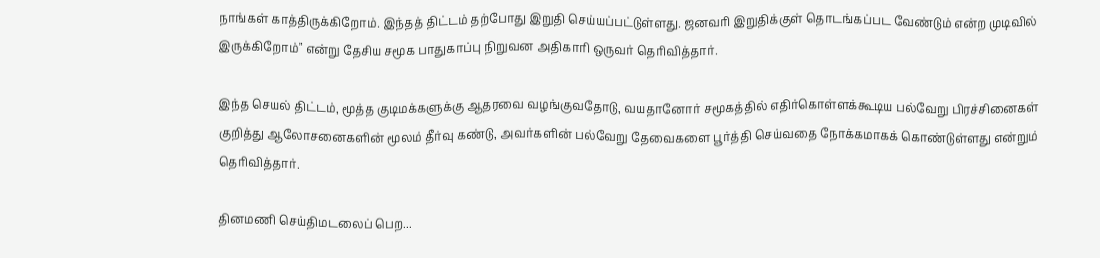நாங்கள் காத்திருக்கிறோம். இந்தத் திட்டம் தற்போது இறுதி செய்யப்பட்டுள்ளது. ஜனவரி இறுதிக்குள் தொடங்கப்பட வேண்டும் என்ற முடிவில் இருக்கிறோம்" என்று தேசிய சமூக பாதுகாப்பு நிறுவன அதிகாரி ஒருவர் தெரிவித்தார்.

இந்த செயல் திட்டம், மூத்த குடிமக்களுக்கு ஆதரவை வழங்குவதோடு, வயதானோர் சமூகத்தில் எதிர்கொள்ளக்கூடிய பல்வேறு பிரச்சினைகள் குறித்து ஆலோசனைகளின் மூலம் தீர்வு கண்டு, அவர்களின் பல்வேறு தேவைகளை பூர்த்தி செய்வதை நோக்கமாகக் கொண்டுள்ளது என்றும் தெரிவித்தார்.

தினமணி செய்திமடலைப் பெற...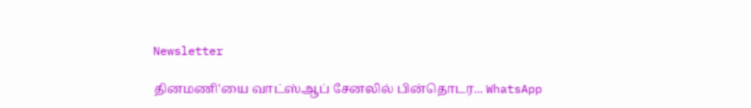Newsletter

தினமணி'யை வாட்ஸ்ஆப் சேனலில் பின்தொடர... WhatsApp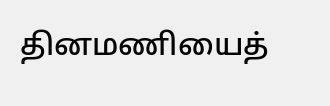தினமணியைத்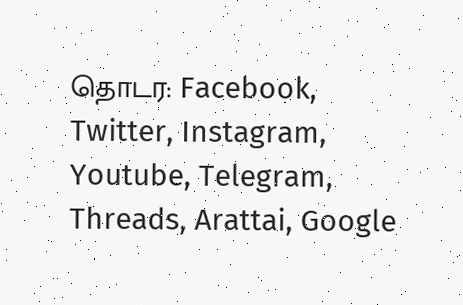தொடர: Facebook, Twitter, Instagram, Youtube, Telegram, Threads, Arattai, Google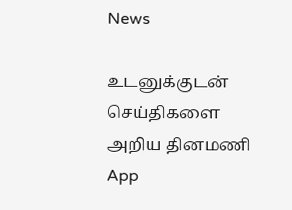News

உடனுக்குடன் செய்திகளை அறிய தினமணி App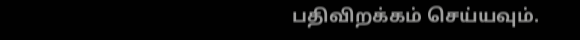பதிவிறக்கம் செய்யவும்.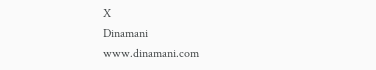X
Dinamani
www.dinamani.com